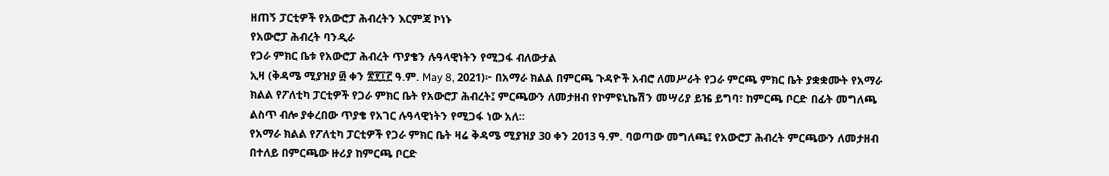ዘጠኝ ፓርቲዎች የአውሮፓ ሕብረትን እርምጃ ኮነኑ
የአውሮፓ ሕብረት ባንዲራ
የጋራ ምክር ቤቱ የአውሮፓ ሕብረት ጥያቄን ሉዓላዊነትን የሚጋፋ ብለውታል
ኢዛ (ቅዳሜ ሚያዝያ ፴ ቀን ፳፻፲፫ ዓ.ም. May 8, 2021)፦ በአማራ ክልል በምርጫ ጉዳዮች አብሮ ለመሥራት የጋራ ምርጫ ምክር ቤት ያቋቋሙት የአማራ ክልል የፖለቲካ ፓርቲዎች የጋራ ምክር ቤት የአውሮፓ ሕብረት፤ ምርጫውን ለመታዘብ የኮምዩኒኬሽን መሣሪያ ይዤ ይግባ፣ ከምርጫ ቦርድ በፊት መግለጫ ልስጥ ብሎ ያቀረበው ጥያቄ የአገር ሉዓላዊነትን የሚጋፋ ነው አለ።
የአማራ ክልል የፖለቲካ ፓርቲዎች የጋራ ምክር ቤት ዛሬ ቅዳሜ ሚያዝያ 30 ቀን 2013 ዓ.ም. ባወጣው መግለጫ፤ የአውሮፓ ሕብረት ምርጫውን ለመታዘብ በተለይ በምርጫው ዙሪያ ከምርጫ ቦርድ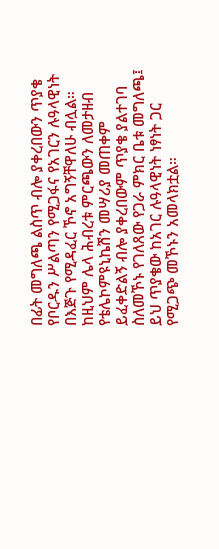በፊት መግለጫ ልስጥ ብሎ ያቀረበውን ጥያቄ የቦርዱን ሥልጣን የሚጋፋና የአገርን ሉዓላዊነት በእጅጉ የሚዳፈር ኾኖ አግኝቸዋለሁ ብሏል።
ከዚህም ሌላ ሕብረቱ ምርጫውን ለመታዘብ የቴሌኮምዩኒኬሽን መሣሪያ መጠቀም ይፈቀድልኝ ብሎ ያቀረበውም ጥያቄ ያልተገባ ስለመኾኑ የገለጸው የጋራ ምክር ቤቱ መግለጫ፤ ይህ ጥያቄው ከአገር ሉዓላዊነት ነፃነት ጋር የሚጋጭ መኾኑን አመላክቷል።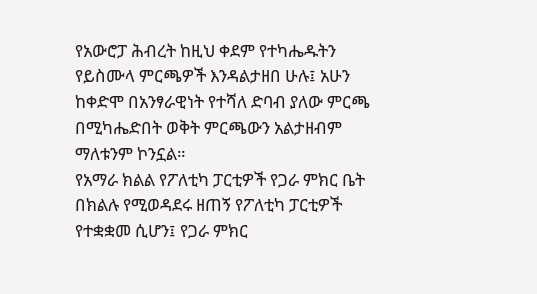የአውሮፓ ሕብረት ከዚህ ቀደም የተካሔዱትን የይስሙላ ምርጫዎች እንዳልታዘበ ሁሉ፤ አሁን ከቀድሞ በአንፃራዊነት የተሻለ ድባብ ያለው ምርጫ በሚካሔድበት ወቅት ምርጫውን አልታዘብም ማለቱንም ኮንኗል።
የአማራ ክልል የፖለቲካ ፓርቲዎች የጋራ ምክር ቤት በክልሉ የሚወዳደሩ ዘጠኝ የፖለቲካ ፓርቲዎች የተቋቋመ ሲሆን፤ የጋራ ምክር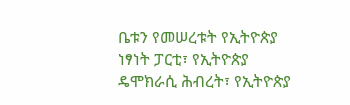ቤቱን የመሠረቱት የኢትዮጵያ ነፃነት ፓርቲ፣ የኢትዮጵያ ዴሞክራሲ ሕብረት፣ የኢትዮጵያ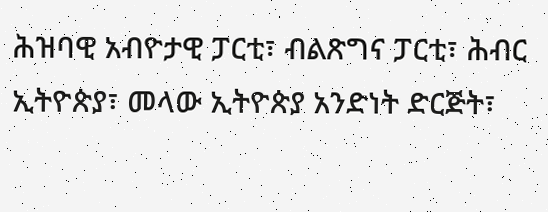ሕዝባዊ አብዮታዊ ፓርቲ፣ ብልጽግና ፓርቲ፣ ሕብር ኢትዮጵያ፣ መላው ኢትዮጵያ አንድነት ድርጅት፣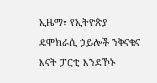ኢዜማ፣ የኢትዮጵያ ዴሞክራሲ ኃይሎች ንቅናቄና እናት ፓርቲ እንደኾኑ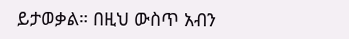ይታወቃል። በዚህ ውስጥ አብን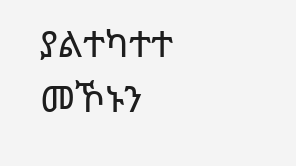ያልተካተተ መኾኑን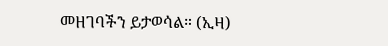መዘገባችን ይታወሳል። (ኢዛ)